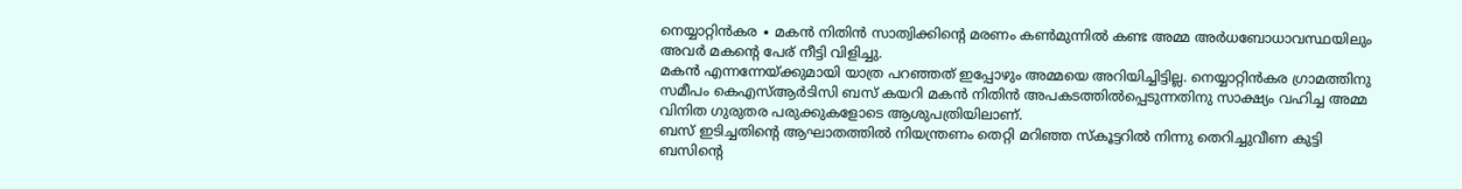നെയ്യാറ്റിൻകര ∙ മകൻ നിതിൻ സാത്വിക്കിന്റെ മരണം കൺമുന്നിൽ കണ്ട അമ്മ അർധബോധാവസ്ഥയിലും അവർ മകന്റെ പേര് നീട്ടി വിളിച്ചു.
മകൻ എന്നന്നേയ്ക്കുമായി യാത്ര പറഞ്ഞത് ഇപ്പോഴും അമ്മയെ അറിയിച്ചിട്ടില്ല. നെയ്യാറ്റിൻകര ഗ്രാമത്തിനു സമീപം കെഎസ്ആർടിസി ബസ് കയറി മകൻ നിതിൻ അപകടത്തിൽപ്പെടുന്നതിനു സാക്ഷ്യം വഹിച്ച അമ്മ വിനിത ഗുരുതര പരുക്കുകളോടെ ആശുപത്രിയിലാണ്.
ബസ് ഇടിച്ചതിന്റെ ആഘാതത്തിൽ നിയന്ത്രണം തെറ്റി മറിഞ്ഞ സ്കൂട്ടറിൽ നിന്നു തെറിച്ചുവീണ കുട്ടി ബസിന്റെ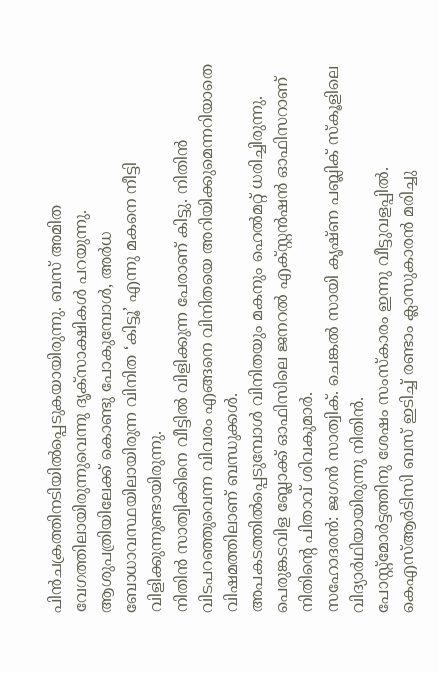പിൻചക്രത്തിനടിയിൽപ്പെടുകയായിരുന്നു. ബസ് അമിത വേഗത്തിലായിരുന്നുവെന്നു ദൃക്സാക്ഷികൾ പറയുന്നു.
ആശുപത്രിയിലേക്ക് കൊണ്ടു പോകുമ്പോൾ, അർധ ബോധാവസ്ഥയിലായിരുന്ന വിനിത ‘കിട്ടൂ’ എന്നു മകനെ നീട്ടി വിളിക്കുന്നുണ്ടായിരുന്നു.
നിതിൻ സാത്വിക്കിനെ വീട്ടിൽ വിളിക്കുന്ന പേരാണ് കിട്ടു. നിതിൻ വിടപറഞ്ഞുവെന്ന വിവരം എങ്ങനെ വിനിതയെ അറിയിക്കുമെന്നറിയാതെ വിഷമത്തിലാണ് ബന്ധുക്കൾ.
അപകടത്തിൽപ്പെടുമ്പോൾ വിനിതയും മകനും ഹെൽമറ്റ് ധരിച്ചിരുന്നു. പെരുങ്കടവിള ബ്ലോക്ക് ഓഫിസിലെ ജനറൽ എക്സ്റ്റൻഷൻ ഓഫിസറാണ് നിതിന്റെ പിതാവ് ശിവകുമാർ.
സഹോദരൻ: ജഗൻ സാത്വിക്. ചെങ്കൽ സായി കൃഷ്ണ പബ്ലിക് സ്കൂളിലെ വിദ്യാർഥിയായിരുന്നു നിതിൻ.
പോസ്റ്റ്മോർട്ടത്തിനു ശേഷം സംസ്കാരം ഇന്നു വീട്ടുവളപ്പിൽ.
കെഎസ്ആർടിസി ബസ് ഇടിച്ച് രണ്ടാം ക്ലാസുകാരൻ മരിച്ചു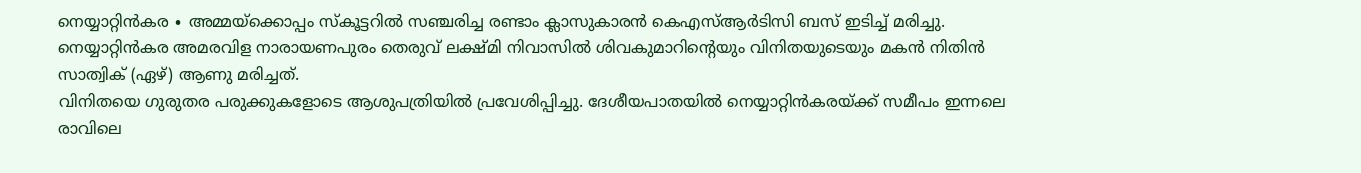നെയ്യാറ്റിൻകര ∙ അമ്മയ്ക്കൊപ്പം സ്കൂട്ടറിൽ സഞ്ചരിച്ച രണ്ടാം ക്ലാസുകാരൻ കെഎസ്ആർടിസി ബസ് ഇടിച്ച് മരിച്ചു. നെയ്യാറ്റിൻകര അമരവിള നാരായണപുരം തെരുവ് ലക്ഷ്മി നിവാസിൽ ശിവകുമാറിന്റെയും വിനിതയുടെയും മകൻ നിതിൻ സാത്വിക് (ഏഴ്) ആണു മരിച്ചത്.
വിനിതയെ ഗുരുതര പരുക്കുകളോടെ ആശുപത്രിയിൽ പ്രവേശിപ്പിച്ചു. ദേശീയപാതയിൽ നെയ്യാറ്റിൻകരയ്ക്ക് സമീപം ഇന്നലെ രാവിലെ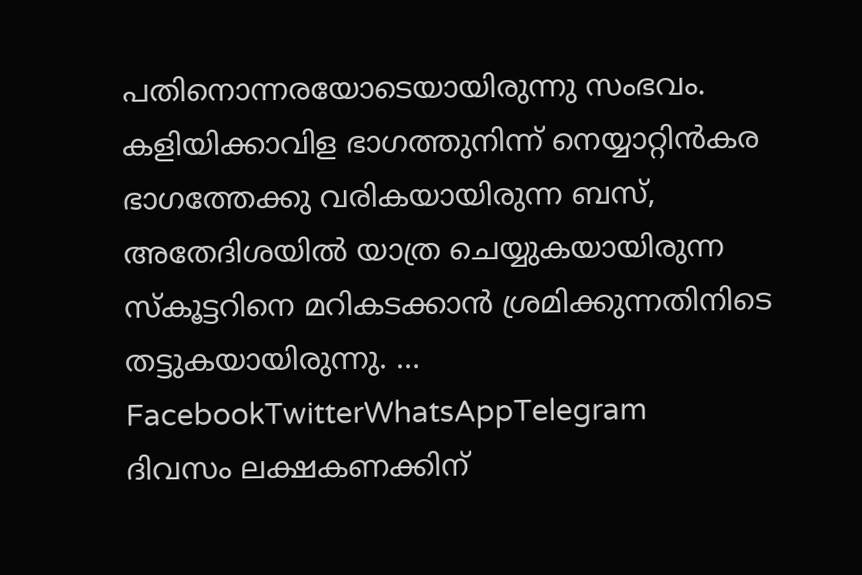പതിനൊന്നരയോടെയായിരുന്നു സംഭവം.
കളിയിക്കാവിള ഭാഗത്തുനിന്ന് നെയ്യാറ്റിൻകര ഭാഗത്തേക്കു വരികയായിരുന്ന ബസ്, അതേദിശയിൽ യാത്ര ചെയ്യുകയായിരുന്ന സ്കൂട്ടറിനെ മറികടക്കാൻ ശ്രമിക്കുന്നതിനിടെ തട്ടുകയായിരുന്നു. … FacebookTwitterWhatsAppTelegram
ദിവസം ലക്ഷകണക്കിന്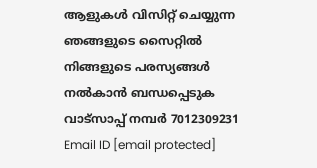ആളുകൾ വിസിറ്റ് ചെയ്യുന്ന ഞങ്ങളുടെ സൈറ്റിൽ നിങ്ങളുടെ പരസ്യങ്ങൾ നൽകാൻ ബന്ധപ്പെടുക വാട്സാപ്പ് നമ്പർ 7012309231 Email ID [email protected]